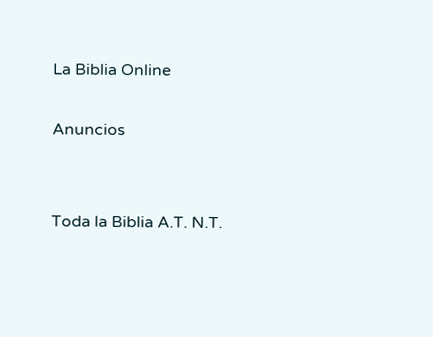La Biblia Online

Anuncios


Toda la Biblia A.T. N.T.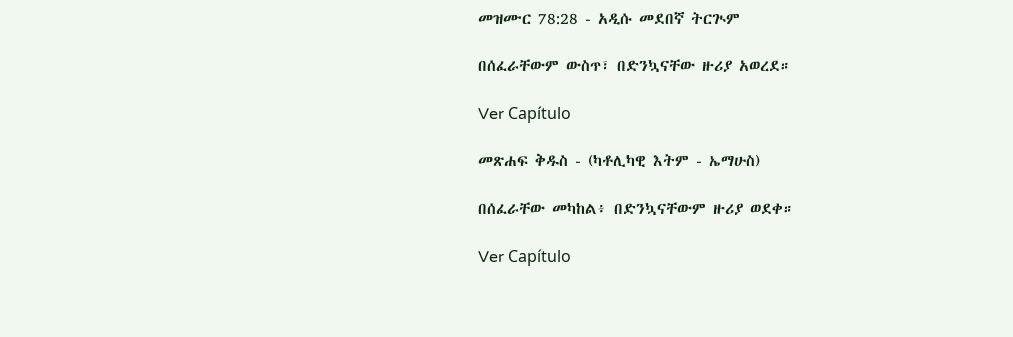መዝሙር 78:28 - አዲሱ መደበኛ ትርጒም

በሰፈራቸውም ውስጥ፣ በድንኳናቸው ዙሪያ አወረደ።

Ver Capítulo

መጽሐፍ ቅዱስ - (ካቶሊካዊ እትም - ኤማሁስ)

በሰፈራቸው መካከል፥ በድንኳናቸውም ዙሪያ ወደቀ።

Ver Capítulo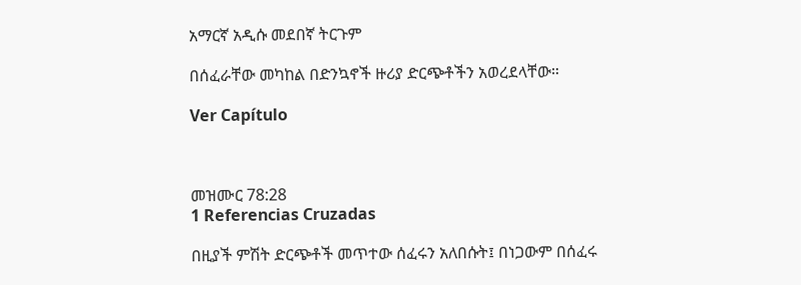አማርኛ አዲሱ መደበኛ ትርጉም

በሰፈራቸው መካከል በድንኳኖች ዙሪያ ድርጭቶችን አወረደላቸው።

Ver Capítulo



መዝሙር 78:28
1 Referencias Cruzadas

በዚያች ምሽት ድርጭቶች መጥተው ሰፈሩን አለበሱት፤ በነጋውም በሰፈሩ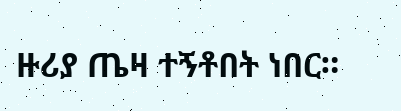ዙሪያ ጤዛ ተኝቶበት ነበር።